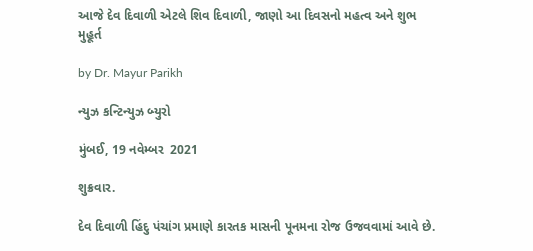આજે દેવ દિવાળી એટલે શિવ દિવાળી, જાણો આ દિવસનો મહત્વ અને શુભ મુહૂર્ત

by Dr. Mayur Parikh

ન્યુઝ કન્ટિન્યુઝ બ્યુરો

મુંબઈ, 19 નવેમ્બર  2021

શુક્રવાર.

દેવ દિવાળી હિંદુ પંચાંગ પ્રમાણે કારતક માસની પૂનમના રોજ ઉજવવામાં આવે છે.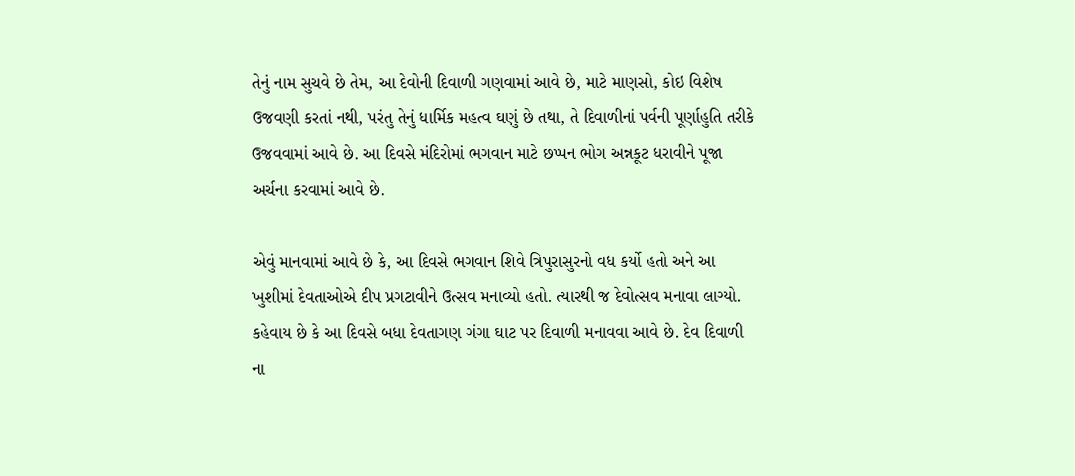તેનું નામ સુચવે છે તેમ, આ દેવોની દિવાળી ગણવામાં આવે છે, માટે માણસો, કોઇ વિશેષ ઉજવણી કરતાં નથી, પરંતુ તેનું ધાર્મિક મહત્વ ઘણું છે તથા, તે દિવાળીનાં પર્વની પૂર્ણાહુતિ તરીકે ઉજવવામાં આવે છે. આ દિવસે મંદિરોમાં ભગવાન માટે છપ્પન ભોગ અન્નકૂટ ધરાવીને પૂજા અર્ચના કરવામાં આવે છે.

એવું માનવામાં આવે છે કે, આ દિવસે ભગવાન શિવે ત્રિપુરાસુરનો વધ કર્યો હતો અને આ ખુશીમાં દેવતાઓએ દીપ પ્રગટાવીને ઉત્સવ મનાવ્યો હતો. ત્યારથી જ દેવોત્સવ મનાવા લાગ્યો. કહેવાય છે કે આ દિવસે બધા દેવતાગણ ગંગા ઘાટ પર દિવાળી મનાવવા આવે છે. દેવ દિવાળી ના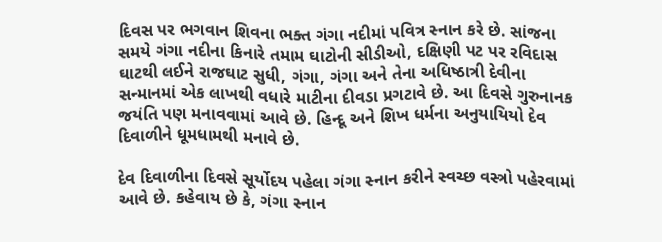દિવસ પર ભગવાન શિવના ભક્ત ગંગા નદીમાં પવિત્ર સ્નાન કરે છે. સાંજના સમયે ગંગા નદીના કિનારે તમામ ઘાટોની સીડીઓ, દક્ષિણી પટ પર રવિદાસ ઘાટથી લઈને રાજઘાટ સુધી, ગંગા, ગંગા અને તેના અધિષ્ઠાત્રી દેવીના સન્માનમાં એક લાખથી વધારે માટીના દીવડા પ્રગટાવે છે. આ દિવસે ગુરુનાનક જયંતિ પણ મનાવવામાં આવે છે. હિન્દૂ અને શિખ ધર્મના અનુયાયિયો દેવ દિવાળીને ધૂમધામથી મનાવે છે.

દેવ દિવાળીના દિવસે સૂર્યોદય પહેલા ગંગા સ્નાન કરીને સ્વચ્છ વસ્ત્રો પહેરવામાં આવે છે. કહેવાય છે કે, ગંગા સ્નાન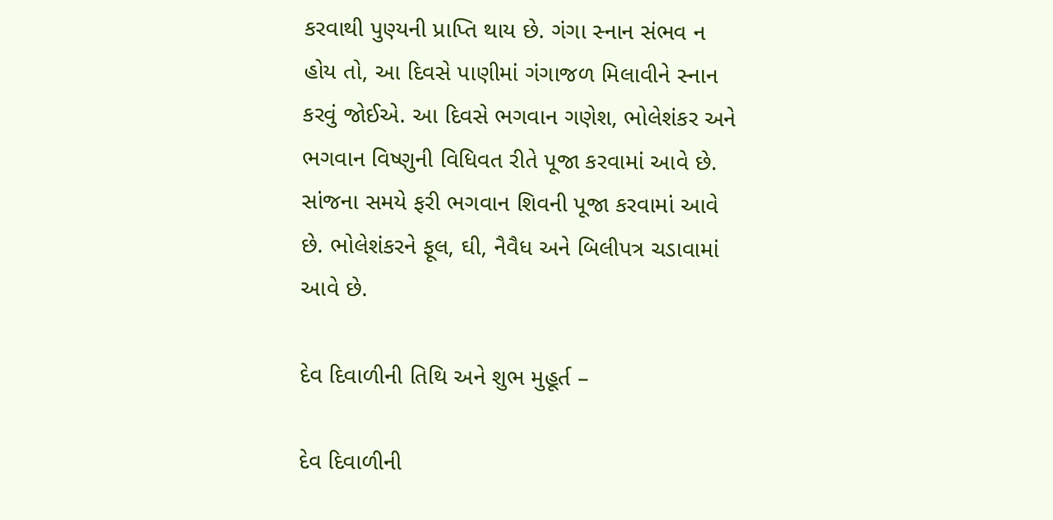કરવાથી પુણ્યની પ્રાપ્તિ થાય છે. ગંગા સ્નાન સંભવ ન હોય તો, આ દિવસે પાણીમાં ગંગાજળ મિલાવીને સ્નાન કરવું જોઈએ. આ દિવસે ભગવાન ગણેશ, ભોલેશંકર અને ભગવાન વિષ્ણુની વિધિવત રીતે પૂજા કરવામાં આવે છે. સાંજના સમયે ફરી ભગવાન શિવની પૂજા કરવામાં આવે છે. ભોલેશંકરને ફૂલ, ઘી, નૈવૈધ અને બિલીપત્ર ચડાવામાં આવે છે.

દેવ દિવાળીની તિથિ અને શુભ મુહૂર્ત –

દેવ દિવાળીની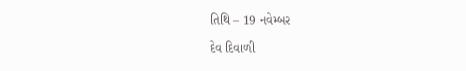તિથિ – 19 નવેમ્બર

દેવ દિવાળી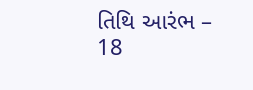તિથિ આરંભ – 18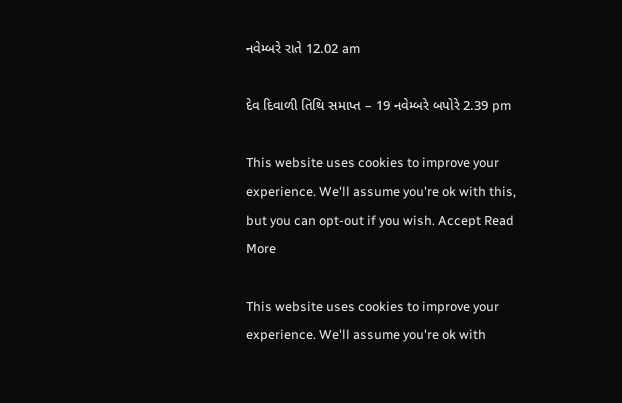નવેમ્બરે રાતે 12.02 am

દેવ દિવાળી તિથિ સમાપ્ત – 19 નવેમ્બરે બપોરે 2.39 pm

This website uses cookies to improve your experience. We'll assume you're ok with this, but you can opt-out if you wish. Accept Read More

This website uses cookies to improve your experience. We'll assume you're ok with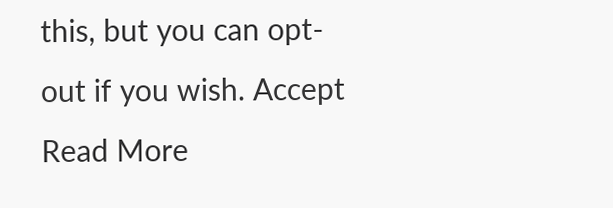this, but you can opt-out if you wish. Accept Read More